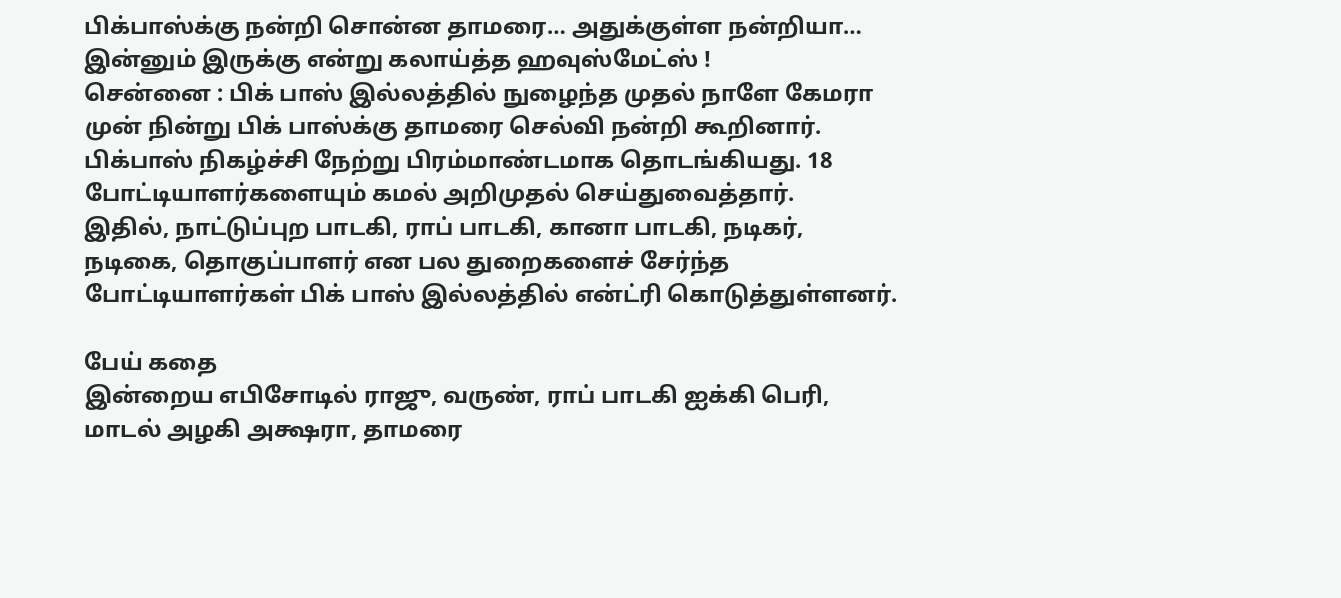பிக்பாஸ்க்கு நன்றி சொன்ன தாமரை… அதுக்குள்ள நன்றியா… இன்னும் இருக்கு என்று கலாய்த்த ஹவுஸ்மேட்ஸ் !
சென்னை : பிக் பாஸ் இல்லத்தில் நுழைந்த முதல் நாளே கேமரா முன் நின்று பிக் பாஸ்க்கு தாமரை செல்வி நன்றி கூறினார்.
பிக்பாஸ் நிகழ்ச்சி நேற்று பிரம்மாண்டமாக தொடங்கியது. 18 போட்டியாளர்களையும் கமல் அறிமுதல் செய்துவைத்தார்.
இதில், நாட்டுப்புற பாடகி, ராப் பாடகி, கானா பாடகி, நடிகர், நடிகை, தொகுப்பாளர் என பல துறைகளைச் சேர்ந்த போட்டியாளர்கள் பிக் பாஸ் இல்லத்தில் என்ட்ரி கொடுத்துள்ளனர்.

பேய் கதை
இன்றைய எபிசோடில் ராஜு, வருண், ராப் பாடகி ஐக்கி பெரி, மாடல் அழகி அக்ஷரா, தாமரை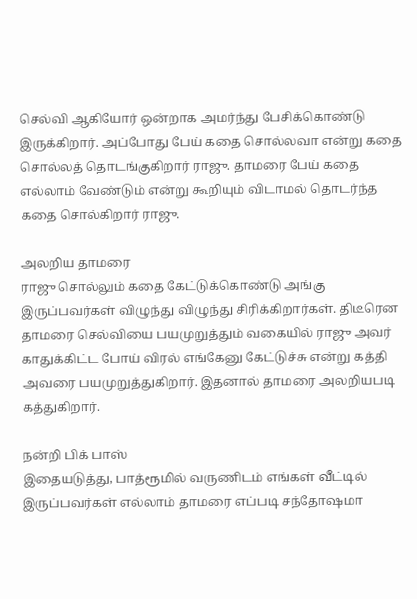செல்வி ஆகியோர் ஒன்றாக அமர்ந்து பேசிக்கொண்டு இருக்கிறார். அப்போது பேய் கதை சொல்லவா என்று கதை சொல்லத் தொடங்குகிறார் ராஜு. தாமரை பேய் கதை எல்லாம் வேண்டும் என்று கூறியும் விடாமல் தொடர்ந்த கதை சொல்கிறார் ராஜு.

அலறிய தாமரை
ராஜு சொல்லும் கதை கேட்டுக்கொண்டு அங்கு இருப்பவர்கள் விழுந்து விழுந்து சிரிக்கிறார்கள். திடீரென தாமரை செல்வியை பயமுறுத்தும் வகையில் ராஜு அவர் காதுக்கிட்ட போய் விரல் எங்கேனு கேட்டுச்சு என்று கத்தி அவரை பயமுறுத்துகிறார். இதனால் தாமரை அலறியபடி கத்துகிறார்.

நன்றி பிக் பாஸ்
இதையடுத்து, பாத்ரூமில் வருணிடம் எங்கள் வீட்டில் இருப்பவர்கள் எல்லாம் தாமரை எப்படி சந்தோஷமா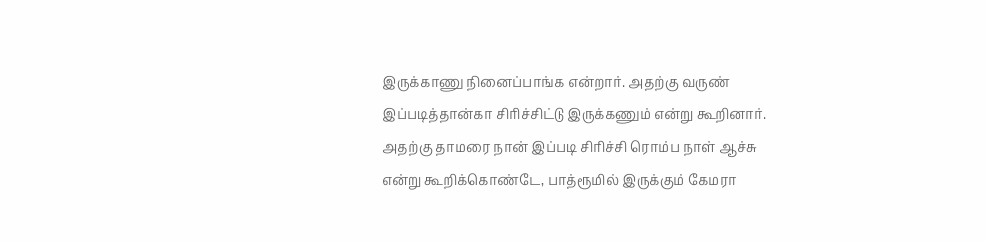இருக்காணு நினைப்பாங்க என்றார். அதற்கு வருண் இப்படித்தான்கா சிரிச்சிட்டு இருக்கணும் என்று கூறினார். அதற்கு தாமரை நான் இப்படி சிரிச்சி ரொம்ப நாள் ஆச்சு என்று கூறிக்கொண்டே, பாத்ரூமில் இருக்கும் கேமரா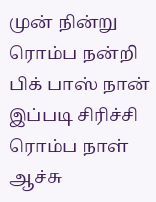முன் நின்று ரொம்ப நன்றி பிக் பாஸ் நான் இப்படி சிரிச்சி ரொம்ப நாள் ஆச்சு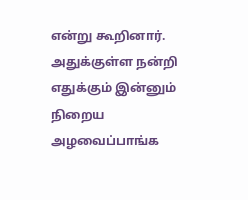என்று கூறினார். அதுக்குள்ள நன்றி எதுக்கும் இன்னும் நிறைய அழவைப்பாங்க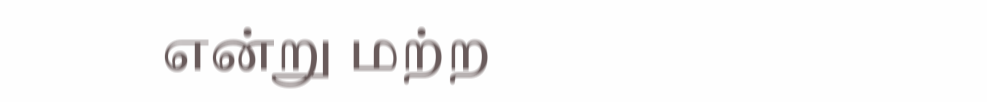என்று மற்ற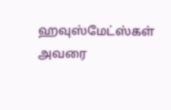ஹவுஸ்மேட்ஸ்கள் அவரை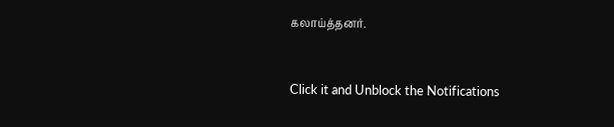கலாய்த்தனர்.


Click it and Unblock the Notifications